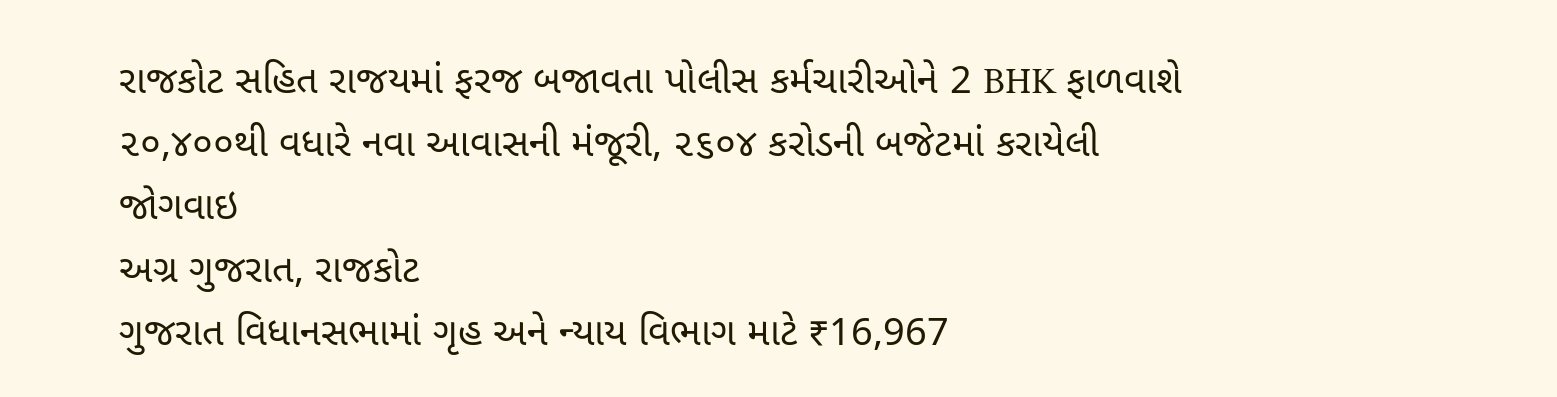રાજકોટ સહિત રાજયમાં ફરજ બજાવતા પોલીસ કર્મચારીઓને 2 BHK ફાળવાશે
૨૦,૪૦૦થી વધારે નવા આવાસની મંજૂરી, ૨૬૦૪ કરોડની બજેટમાં કરાયેલી જોગવાઇ
અગ્ર ગુજરાત, રાજકોટ
ગુજરાત વિધાનસભામાં ગૃહ અને ન્યાય વિભાગ માટે ₹16,967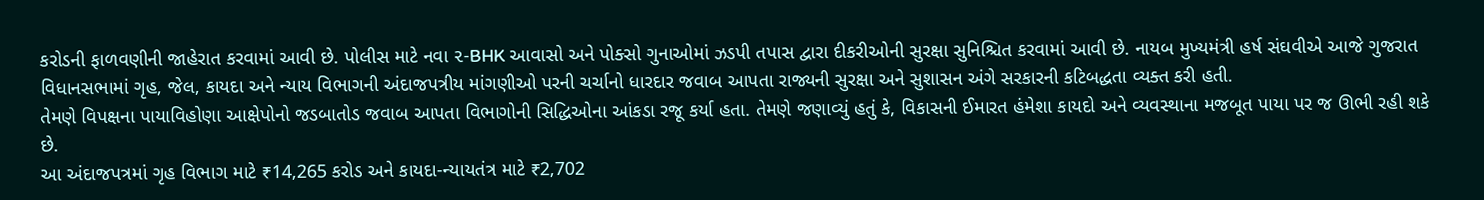કરોડની ફાળવણીની જાહેરાત કરવામાં આવી છે. પોલીસ માટે નવા ૨-BHK આવાસો અને પોક્સો ગુનાઓમાં ઝડપી તપાસ દ્વારા દીકરીઓની સુરક્ષા સુનિશ્ચિત કરવામાં આવી છે. નાયબ મુખ્યમંત્રી હર્ષ સંઘવીએ આજે ગુજરાત વિધાનસભામાં ગૃહ, જેલ, કાયદા અને ન્યાય વિભાગની અંદાજપત્રીય માંગણીઓ પરની ચર્ચાનો ધારદાર જવાબ આપતા રાજ્યની સુરક્ષા અને સુશાસન અંગે સરકારની કટિબદ્ધતા વ્યક્ત કરી હતી.
તેમણે વિપક્ષના પાયાવિહોણા આક્ષેપોનો જડબાતોડ જવાબ આપતા વિભાગોની સિદ્ધિઓના આંકડા રજૂ કર્યા હતા. તેમણે જણાવ્યું હતું કે, વિકાસની ઈમારત હંમેશા કાયદો અને વ્યવસ્થાના મજબૂત પાયા પર જ ઊભી રહી શકે છે.
આ અંદાજપત્રમાં ગૃહ વિભાગ માટે ₹14,265 કરોડ અને કાયદા-ન્યાયતંત્ર માટે ₹2,702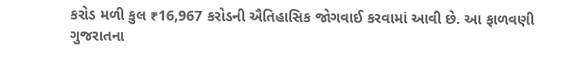કરોડ મળી કુલ ₹16,967 કરોડની ઐતિહાસિક જોગવાઈ કરવામાં આવી છે. આ ફાળવણી ગુજરાતના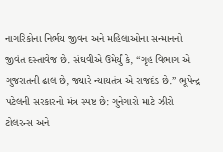નાગરિકોના નિર્ભય જીવન અને મહિલાઓના સન્માનનો જીવંત દસ્તાવેજ છે. સંઘવીએ ઉમેર્યું કે, “ગૃહ વિભાગ એ ગુજરાતની ઢાલ છે, જ્યારે ન્યાયતંત્ર એ રાજદંડ છે.” ભૂપેન્દ્ર પટેલની સરકારનો મંત્ર સ્પષ્ટ છે: ગુનેગારો માટે ઝીરો ટોલરન્સ અને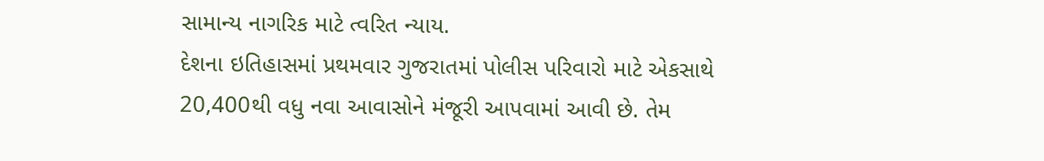સામાન્ય નાગરિક માટે ત્વરિત ન્યાય.
દેશના ઇતિહાસમાં પ્રથમવાર ગુજરાતમાં પોલીસ પરિવારો માટે એકસાથે 20,400થી વધુ નવા આવાસોને મંજૂરી આપવામાં આવી છે. તેમ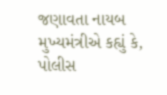જણાવતા નાયબ મુખ્યમંત્રીએ કહ્યું કે, પોલીસ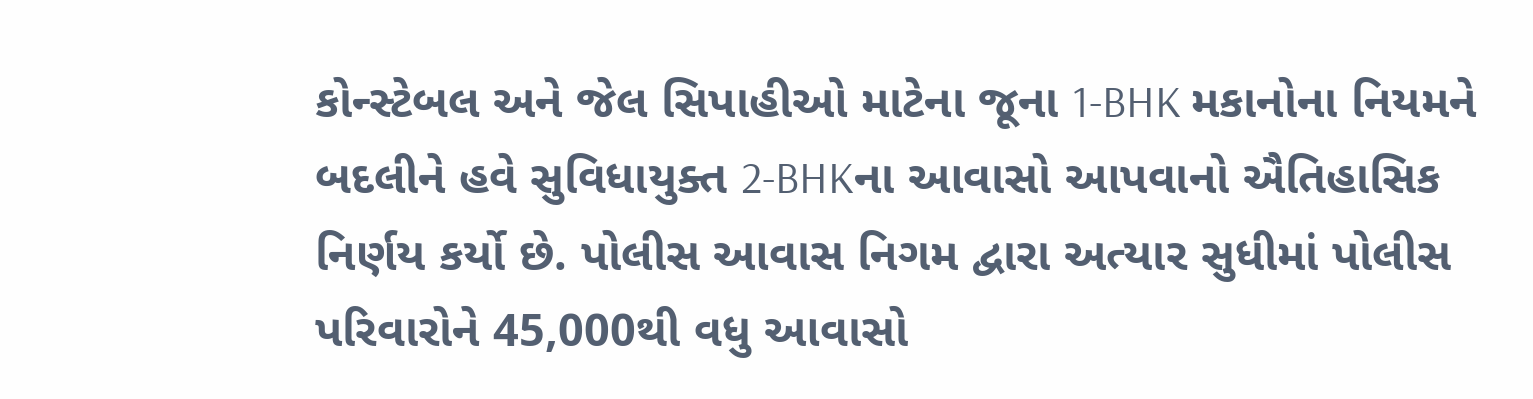કોન્સ્ટેબલ અને જેલ સિપાહીઓ માટેના જૂના 1-BHK મકાનોના નિયમને બદલીને હવે સુવિધાયુક્ત 2-BHKના આવાસો આપવાનો ઐતિહાસિક નિર્ણય કર્યો છે. પોલીસ આવાસ નિગમ દ્વારા અત્યાર સુધીમાં પોલીસ પરિવારોને 45,000થી વધુ આવાસો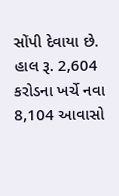સોંપી દેવાયા છે. હાલ રૂ. 2,604 કરોડના ખર્ચે નવા 8,104 આવાસો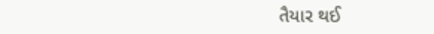તૈયાર થઈ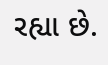રહ્યા છે.